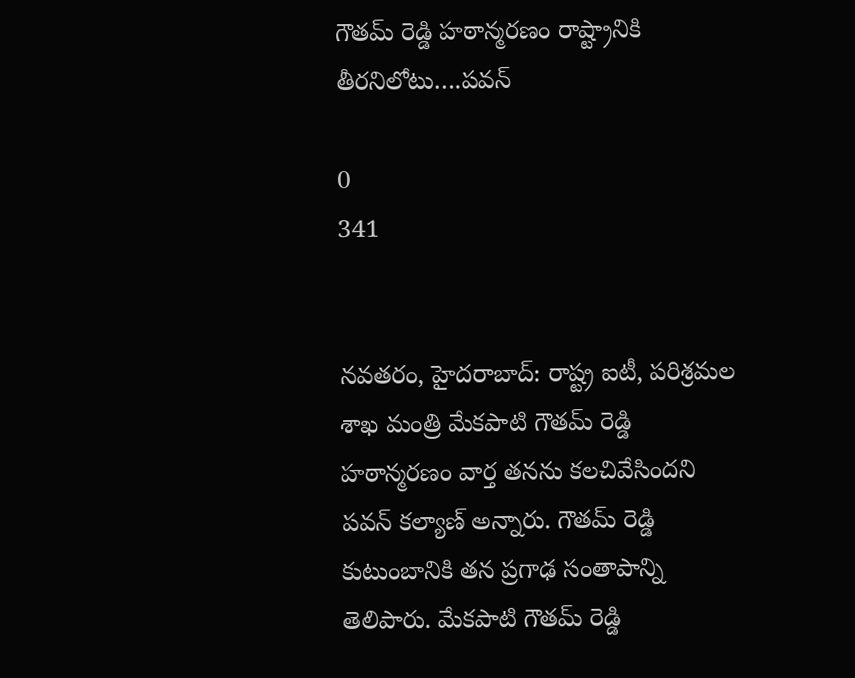గౌతమ్‌ రెడ్డి హఠాన్మరణం రాష్ట్రానికి తీరనిలోటు….పవన్‌

0
341


నవతరం, హైదరాబాద్: రాష్ట్ర ఐటీ, పరిశ్రమల శాఖ మంత్రి మేకపాటి గౌతమ్ రెడ్డి హఠాన్మరణం వార్త తనను కలచివేసిందని పవన్‌ కల్యాణ్‌ అన్నారు. గౌతమ్ రెడ్డి కుటుంబానికి తన ప్రగాఢ సంతాపాన్ని తెలిపారు. మేకపాటి గౌతమ్‌ రెడ్డి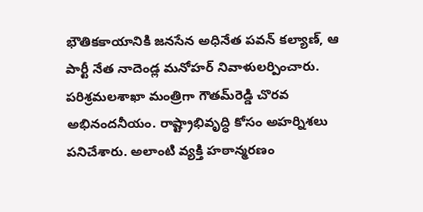భౌతికకాయానికి జనసేన అధినేత పవన్‌ కల్యాణ్‌, ఆ పార్టీ నేత నాదెండ్ల మనోహర్‌ నివాళులర్పించారు. పరిశ్రమలశాఖా మంత్రిగా గౌతమ్‌రెడ్డి చొరవ అభినందనీయం. రాష్ట్రాభివృద్ధి కోసం అహర్నిశలు పనిచేశారు. అలాంటి వ్యక్తి హఠాన్మరణం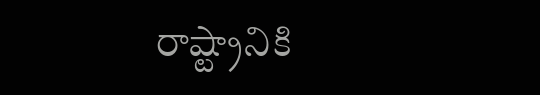రాష్ట్రానికి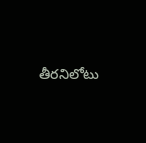తీరనిలోటు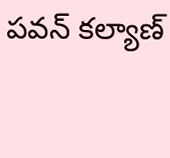పవన్‌ కల్యాణ్‌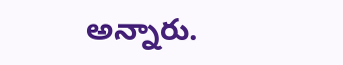అన్నారు.